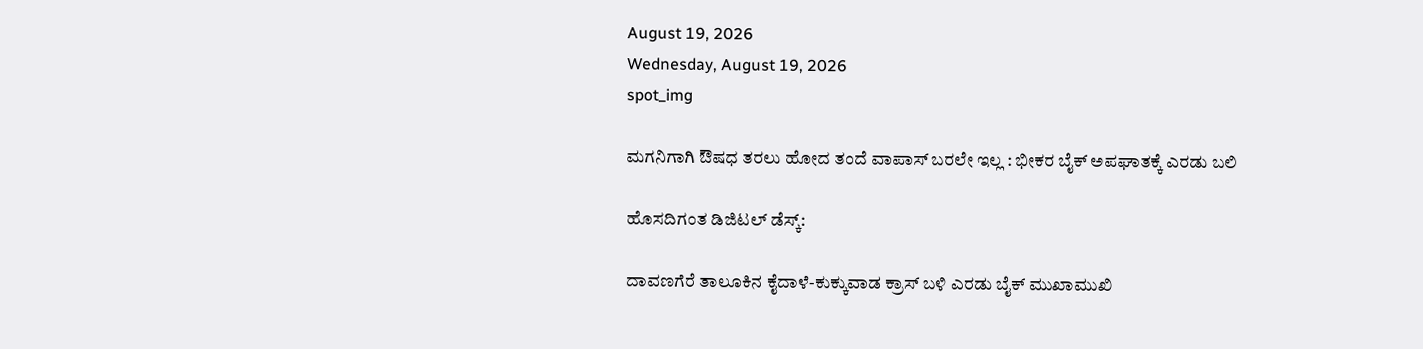August 19, 2026
Wednesday, August 19, 2026
spot_img

ಮಗನಿಗಾಗಿ ಔಷಧ ತರಲು ಹೋದ ತಂದೆ ವಾಪಾಸ್‌ ಬರಲೇ ಇಲ್ಲ : ಭೀಕರ ಬೈಕ್‌ ಅಪಘಾತಕ್ಕೆ ಎರಡು ಬಲಿ

ಹೊಸದಿಗಂತ ಡಿಜಿಟಲ್‌ ಡೆಸ್ಕ್‌:

ದಾವಣಗೆರೆ ತಾಲೂಕಿನ ಕೈದಾಳೆ-ಕುಕ್ಕುವಾಡ ಕ್ರಾಸ್‌ ಬಳಿ ಎರಡು ಬೈಕ್‌ ಮುಖಾಮುಖಿ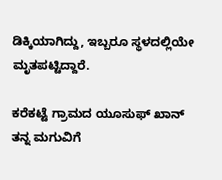ಡಿಕ್ಕಿಯಾಗಿದ್ದು, ಇಬ್ಬರೂ ಸ್ಥಳದಲ್ಲಿಯೇ ಮೃತಪಟ್ಟಿದ್ದಾರೆ.

ಕರೆಕಟ್ಟೆ ಗ್ರಾಮದ ಯೂಸುಫ್‌ ಖಾನ್‌ ತನ್ನ ಮಗುವಿಗೆ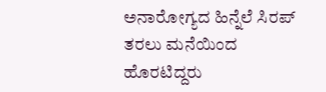ಅನಾರೋಗ್ಯದ ಹಿನ್ನೆಲೆ ಸಿರಪ್‌ ತರಲು ಮನೆಯಿಂದ ಹೊರಟಿದ್ದರು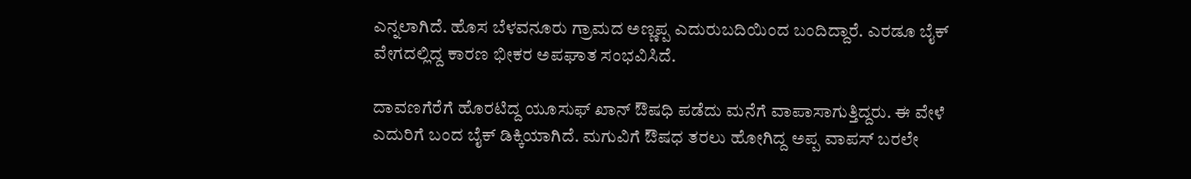ಎನ್ನಲಾಗಿದೆ. ಹೊಸ ಬೆಳವನೂರು ಗ್ರಾಮದ ಅಣ್ಣಪ್ಪ ಎದುರುಬದಿಯಿಂದ ಬಂದಿದ್ದಾರೆ. ಎರಡೂ ಬೈಕ್‌ ವೇಗದಲ್ಲಿದ್ದ ಕಾರಣ ಭೀಕರ ಅಪಘಾತ ಸಂಭವಿಸಿದೆ.

ದಾವಣಗೆರೆಗೆ ಹೊರಟಿದ್ದ ಯೂಸುಫ್‌ ಖಾನ್‌ ಔಷಧಿ ಪಡೆದು ಮನೆಗೆ ವಾಪಾಸಾಗುತ್ತಿದ್ದರು. ಈ ವೇಳೆ ಎದುರಿಗೆ ಬಂದ ಬೈಕ್‌ ಡಿಕ್ಕಿಯಾಗಿದೆ. ಮಗುವಿಗೆ ಔಷಧ ತರಲು ಹೋಗಿದ್ದ ಅಪ್ಪ ವಾಪಸ್‌ ಬರಲೇ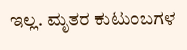ಇಲ್ಲ. ಮೃತರ ಕುಟುಂಬಗಳ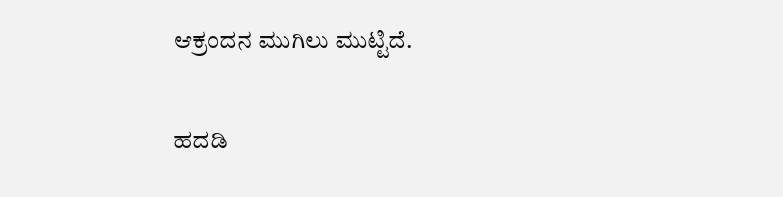ಆಕ್ರಂದನ ಮುಗಿಲು ಮುಟ್ಟಿದೆ.

ಹದಡಿ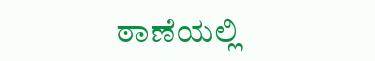ಠಾಣೆಯಲ್ಲಿ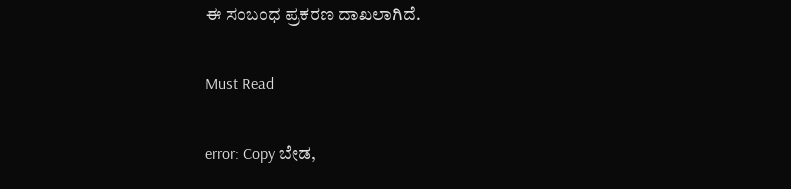ಈ ಸಂಬಂಧ ಪ್ರಕರಣ ದಾಖಲಾಗಿದೆ.

Must Read

error: Copy ಬೇಡ,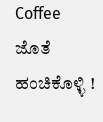Coffee ಜೊತೆ ಹಂಚಿಕೊಳ್ಳಿ !